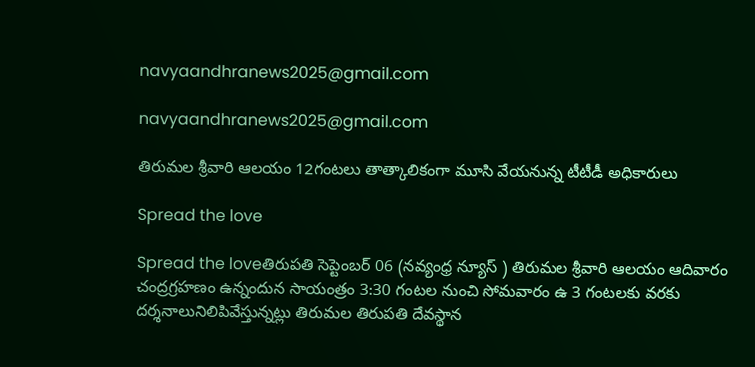navyaandhranews2025@gmail.com

navyaandhranews2025@gmail.com

తిరుమల శ్రీవారి ఆలయం 12గంటలు తాత్కాలికంగా మూసి వేయనున్న టీటీడీ అధికారులు

Spread the love

Spread the loveతిరుపతి సెప్టెంబర్ 06 (నవ్యంధ్ర న్యూస్ ) తిరుమల శ్రీవారి ఆలయం ఆదివారం చంద్రగ్రహణం ఉన్నందున సాయంత్రం 3:30 గంటల నుంచి సోమవారం ఉ 3 గంటలకు వరకు దర్శనాలునిలిపివేస్తున్నట్లు తిరుమల తిరుపతి దేవస్థాన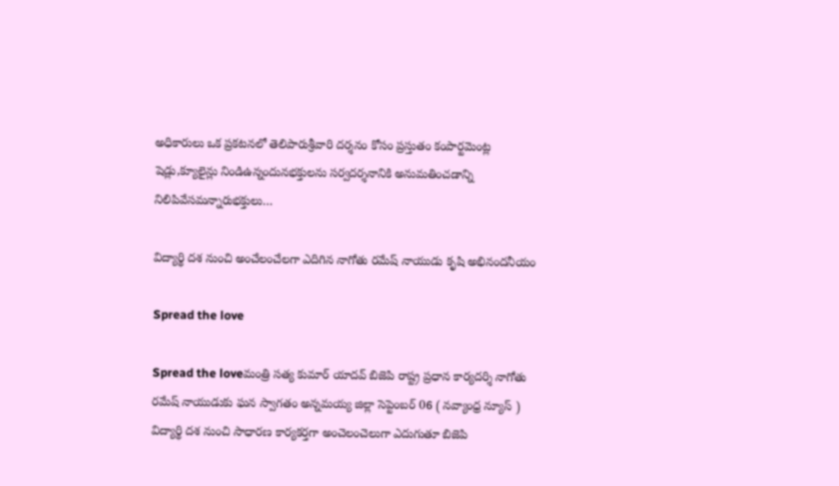అధికారులు ఒక ప్రకటనలో తెలిపారుశ్రీవారి దర్శనం కోసం ప్రస్తుతం కంపార్టమెంట్ల షెడ్లు,క్యూలైన్లు నిండిఉన్నందునభక్తులను సర్వదర్శనానికి అనుమతించడాన్ని నిలిపివేసమన్నారుభక్తులు…

విద్యార్థి దశ నుంచి అంచేలంచేలగా ఎదిగిన నాగోతు రమేష్ నాయుడు కృషి అభినందనీయం

Spread the love

Spread the loveమంత్రి సత్య కుమార్ యాదవ్ బిజెపి రాష్ట్ర ప్రధాన కార్యదర్శి నాగోతు రమేష్ నాయుడుకు ఘన స్వాగతం అన్నమయ్య జిల్లా సెప్టెంబర్ 06 ( నవ్యాంధ్ర న్యూస్ ) విద్యార్థి దశ నుంచి సాధారణ కార్యకర్తగా అంచెలంచెలుగా ఎదుగుతూ బిజెపి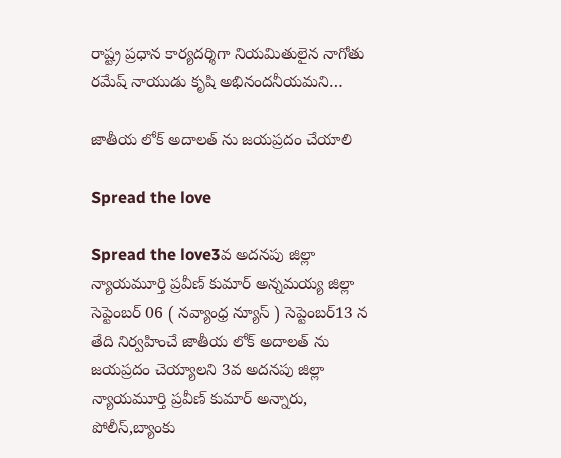రాష్ట్ర ప్రధాన కార్యదర్శిగా నియమితులైన నాగోతు రమేష్ నాయుడు కృషి అభినందనీయమని…

జాతీయ లోక్ అదాలత్ ను జయప్రదం చేయాలి

Spread the love

Spread the love3వ అదనపు జిల్లా న్యాయమూర్తి ప్రవీణ్ కుమార్ అన్నమయ్య జిల్లా సెప్టెంబర్ 06 ( నవ్యాంధ్ర న్యూస్ ) సెప్టెంబర్13 న తేది నిర్వహించే జాతీయ లోక్ అదాలత్ ను జయప్రదం చెయ్యాలని 3వ అదనపు జిల్లా న్యాయమూర్తి ప్రవీణ్ కుమార్ అన్నారు, పోలీస్,బ్యాంకు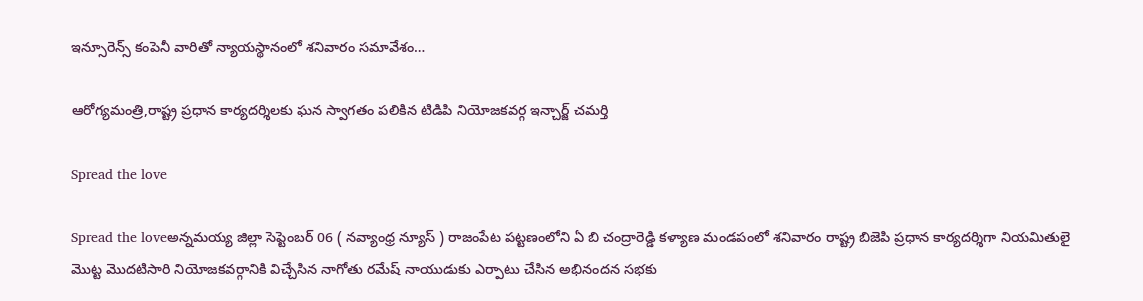ఇన్సూరెన్స్ కంపెనీ వారితో న్యాయస్థానంలో శనివారం సమావేశం…

ఆరోగ్యమంత్రి,రాష్ట్ర ప్రధాన కార్యదర్శిలకు ఘన స్వాగతం పలికిన టిడిపి నియోజకవర్గ ఇన్చార్జ్ చమర్తి

Spread the love

Spread the loveఅన్నమయ్య జిల్లా సెప్టెంబర్ 06 ( నవ్యాంధ్ర న్యూస్ ) రాజంపేట పట్టణంలోని ఏ బి చంద్రారెడ్డి కళ్యాణ మండపంలో శనివారం రాష్ట్ర బిజెపి ప్రధాన కార్యదర్శిగా నియమితులై మొట్ట మొదటిసారి నియోజకవర్గానికి విచ్చేసిన నాగోతు రమేష్ నాయుడుకు ఎర్పాటు చేసిన అభినందన సభకు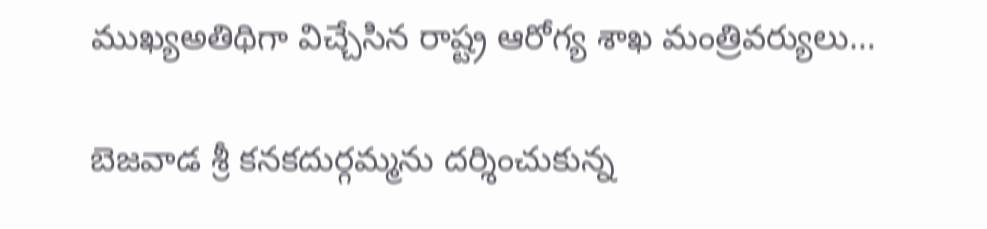ముఖ్యఅతిథిగా విచ్చేసిన రాష్ట్ర ఆరోగ్య శాఖ మంత్రివర్యులు…

బెజవాడ శ్రీ కనకదుర్గమ్మను దర్శించుకున్న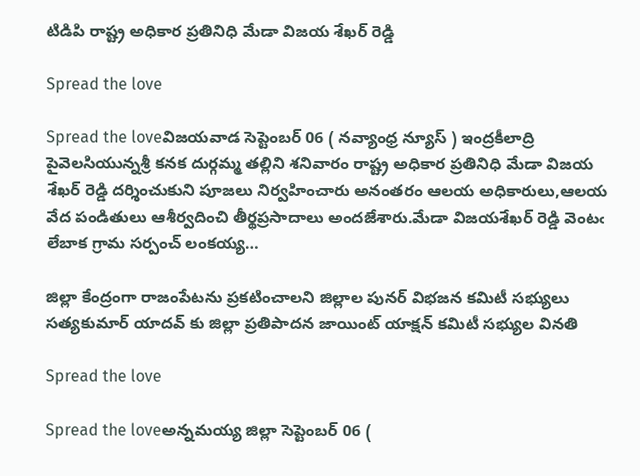టిడిపి రాష్ట్ర అధికార ప్రతినిధి మేడా విజయ శేఖర్ రెడ్డి

Spread the love

Spread the loveవిజయవాడ సెప్టెంబర్ 06 ( నవ్యాంధ్ర న్యూస్ ) ఇంద్రకీలాద్రి పైవెలసియున్నశ్రీ కనక దుర్గమ్మ తల్లిని శనివారం రాష్ట్ర అధికార ప్రతినిధి మేడా విజయ శేఖర్ రెడ్డి దర్శించుకుని పూజలు నిర్వహించారు అనంతరం ఆలయ అధికారులు,ఆలయ వేద పండితులు ఆశీర్వదించి తీర్థప్రసాదాలు అందజేశారు.మేడా విజయశేఖర్ రెడ్డి వెంటఁ లేబాక గ్రామ సర్పంచ్ లంకయ్య…

జిల్లా కేంద్రంగా రాజంపేటను ప్రకటించాలని జిల్లాల పునర్ విభజన కమిటీ సభ్యులు సత్యకుమార్ యాదవ్ కు జిల్లా ప్రతిపాదన జాయింట్ యాక్షన్ కమిటీ సభ్యుల వినతి

Spread the love

Spread the loveఅన్నమయ్య జిల్లా సెప్టెంబర్ 06 (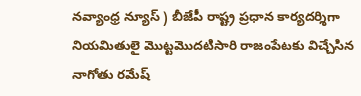నవ్యాంధ్ర న్యూస్ ) బీజేపీ రాష్ట్ర ప్రధాన కార్యదర్శిగా నియమితులై మొట్టమొదటిసారి రాజంపేటకు విచ్చేసిన నాగోతు రమేష్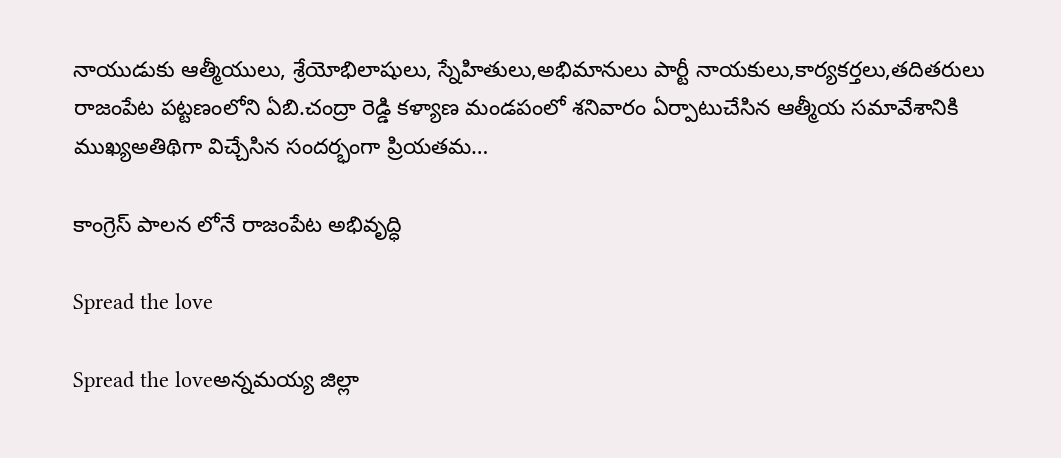నాయుడుకు ఆత్మీయులు, శ్రేయోభిలాషులు, స్నేహితులు,అభిమానులు పార్టీ నాయకులు,కార్యకర్తలు,తదితరులు రాజంపేట పట్టణంలోని ఏబి.చంద్రా రెడ్డి కళ్యాణ మండపంలో శనివారం ఏర్పాటుచేసిన ఆత్మీయ సమావేశానికి ముఖ్యఅతిథిగా విచ్చేసిన సందర్భంగా ప్రియతమ…

కాంగ్రెస్ పాలన లోనే రాజంపేట అభివృద్ధి

Spread the love

Spread the loveఅన్నమయ్య జిల్లా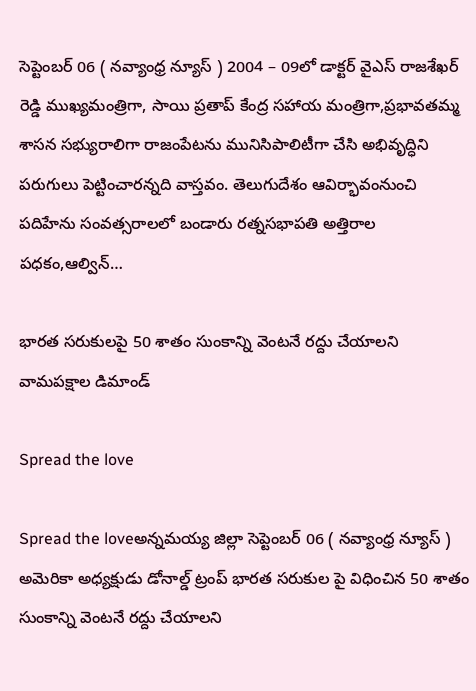సెప్టెంబర్ 06 ( నవ్యాంధ్ర న్యూస్ ) 2004 – 09లో డాక్టర్ వైఎస్ రాజశేఖర్ రెడ్డి ముఖ్యమంత్రిగా, సాయి ప్రతాప్ కేంద్ర సహాయ మంత్రిగా,ప్రభావతమ్మ శాసన సభ్యురాలిగా రాజంపేటను మునిసిపాలిటీగా చేసి అభివృద్ధిని పరుగులు పెట్టించారన్నది వాస్తవం. తెలుగుదేశం ఆవిర్భావంనుంచి పదిహేను సంవత్సరాలలో బండారు రత్నసభాపతి అత్తిరాల పధకం,ఆల్విన్…

భారత సరుకులపై 50 శాతం సుంకాన్ని వెంటనే రద్దు చేయాలని వామపక్షాల డిమాండ్

Spread the love

Spread the loveఅన్నమయ్య జిల్లా సెప్టెంబర్ 06 ( నవ్యాంధ్ర న్యూస్ ) అమెరికా అధ్యక్షుడు డోనాల్డ్ ట్రంప్ భారత సరుకుల పై విధించిన 50 శాతం సుంకాన్ని వెంటనే రద్దు చేయాలని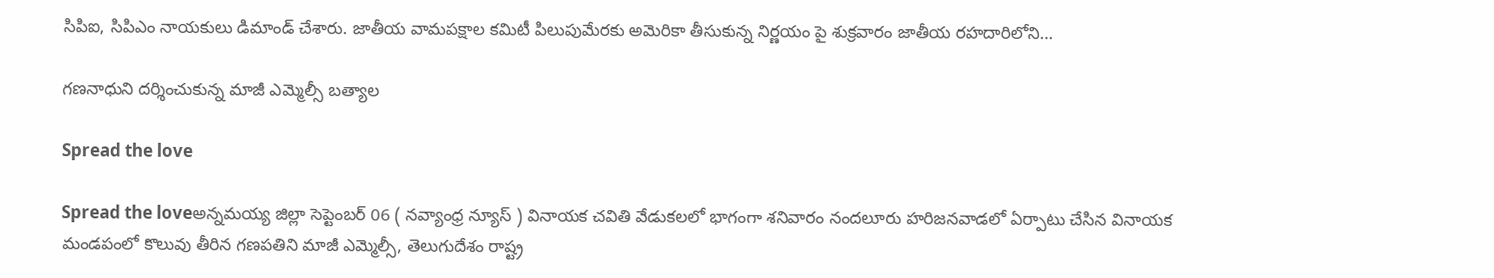సిపిఐ, సిపిఎం నాయకులు డిమాండ్ చేశారు. జాతీయ వామపక్షాల కమిటీ పిలుపుమేరకు అమెరికా తీసుకున్న నిర్ణయం పై శుక్రవారం జాతీయ రహదారిలోని…

గణనాధుని దర్శించుకున్న మాజీ ఎమ్మెల్సీ బత్యాల

Spread the love

Spread the loveఅన్నమయ్య జిల్లా సెప్టెంబర్ 06 ( నవ్యాంధ్ర న్యూస్ ) వినాయక చవితి వేడుకలలో భాగంగా శనివారం నందలూరు హరిజనవాడలో ఏర్పాటు చేసిన వినాయక మండపంలో కొలువు తీరిన గణపతిని మాజీ ఎమ్మెల్సీ, తెలుగుదేశం రాష్ట్ర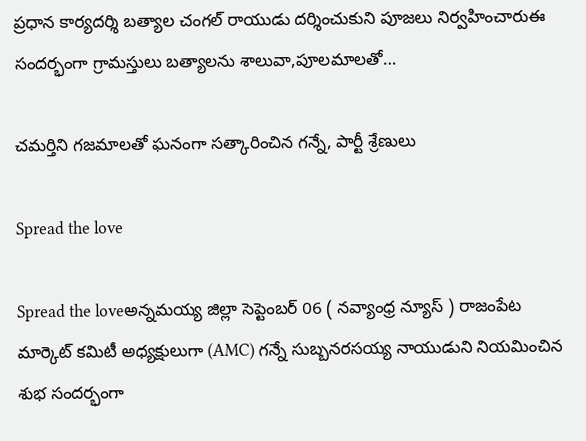ప్రధాన కార్యదర్శి బత్యాల చంగల్ రాయుడు దర్శించుకుని పూజలు నిర్వహించారుఈ సందర్భంగా గ్రామస్తులు బత్యాలను శాలువా,పూలమాలతో…

చమర్తిని గజమాలతో ఘనంగా సత్కారించిన గన్నే, పార్టీ శ్రేణులు

Spread the love

Spread the loveఅన్నమయ్య జిల్లా సెప్టెంబర్ 06 ( నవ్యాంధ్ర న్యూస్ ) రాజంపేట మార్కెట్ కమిటీ అధ్యక్షులుగా (AMC) గన్నే సుబ్బనరసయ్య నాయుడుని నియమించిన శుభ సందర్భంగా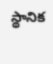స్థానిక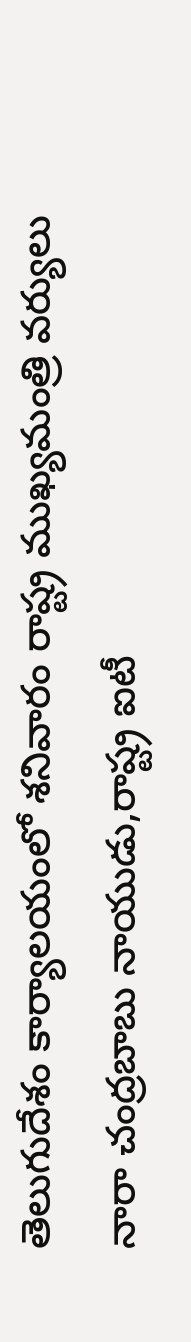తెలుగుదేశం కార్యాలయంలో శనివారం రాష్ట్ర ముఖ్యమంత్రి వర్యులు నారా చంద్రబాబు నాయుడు,రాష్ట్ర ఐటీ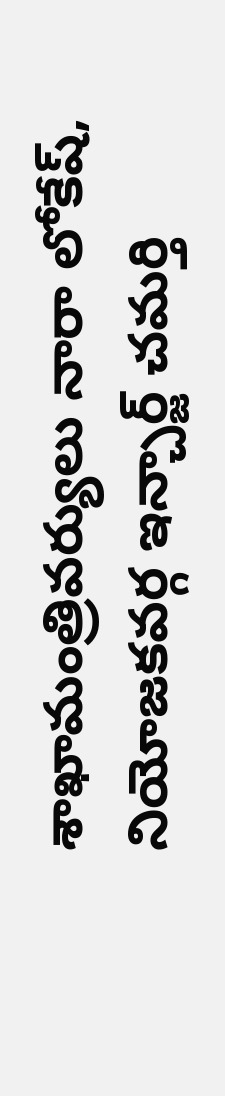శాఖామంత్రివర్యులు నారా లోకేష్, నియోజకవర్గ ఇన్చార్జ్ చమర్తి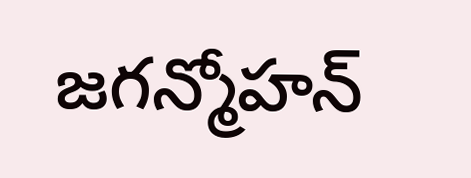జగన్మోహన్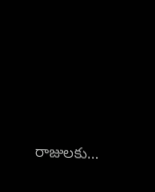రాజులకు…